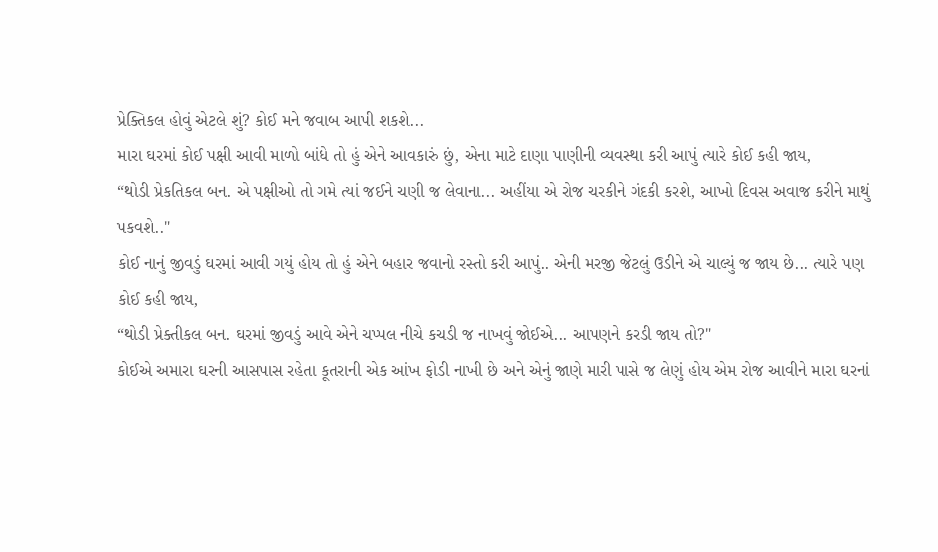પ્રેક્તિકલ હોવું એટલે શું? કોઈ મને જવાબ આપી શકશે...
મારા ઘરમાં કોઈ પક્ષી આવી માળો બાંધે તો હું એને આવકારું છું, એના માટે દાણા પાણીની વ્યવસ્થા કરી આપું ત્યારે કોઈ કહી જાય,
“થોડી પ્રેકતિકલ બન. એ પક્ષીઓ તો ગમે ત્યાં જઈને ચણી જ લેવાના... અહીંયા એ રોજ ચરકીને ગંદકી કરશે, આખો દિવસ અવાજ કરીને માથું પકવશે.."
કોઈ નાનું જીવડું ઘરમાં આવી ગયું હોય તો હું એને બહાર જવાનો રસ્તો કરી આપું.. એની મરજી જેટલું ઉડીને એ ચાલ્યું જ જાય છે... ત્યારે પણ કોઈ કહી જાય,
“થોડી પ્રેક્તીકલ બન. ઘરમાં જીવડું આવે એને ચપ્પલ નીચે કચડી જ નાખવું જોઈએ... આપણને કરડી જાય તો?"
કોઈએ અમારા ઘરની આસપાસ રહેતા કૂતરાની એક આંખ ફોડી નાખી છે અને એનું જાણે મારી પાસે જ લેણું હોય એમ રોજ આવીને મારા ઘરનાં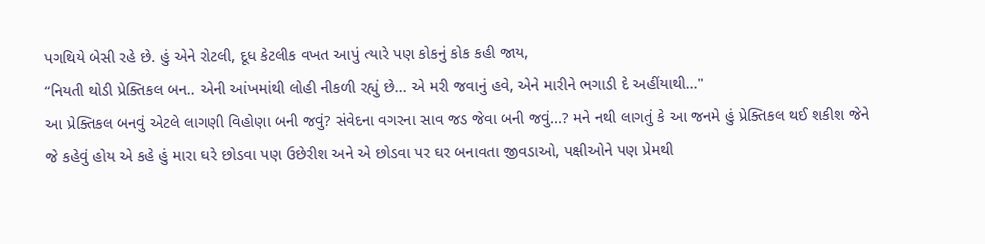પગથિયે બેસી રહે છે. હું એને રોટલી, દૂધ કેટલીક વખત આપું ત્યારે પણ કોકનું કોક કહી જાય,
“નિયતી થોડી પ્રેક્તિકલ બન.. એની આંખમાંથી લોહી નીકળી રહ્યું છે... એ મરી જવાનું હવે, એને મારીને ભગાડી દે અહીંયાથી..."
આ પ્રેક્તિકલ બનવું એટલે લાગણી વિહોણા બની જવું? સંવેદના વગરના સાવ જડ જેવા બની જવું...? મને નથી લાગતું કે આ જનમે હું પ્રેક્તિકલ થઈ શકીશ જેને જે કહેવું હોય એ કહે હું મારા ઘરે છોડવા પણ ઉછેરીશ અને એ છોડવા પર ઘર બનાવતા જીવડાઓ, પક્ષીઓને પણ પ્રેમથી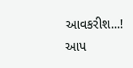આવકરીશ...!
આપ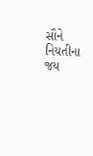સૌને નિયતીના જય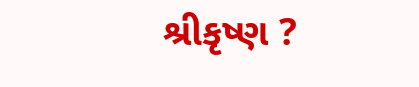શ્રીકૃષ્ણ ?